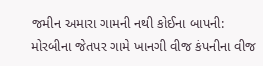જમીન અમારા ગામની નથી કોઈના બાપની: મોરબીના જેતપર ગામે ખાનગી વીજ કંપનીના વીજ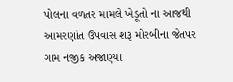પોલના વળતર મામલે ખેડૂતો ના આજથી આમરણાંત ઉપવાસ શરૂ મોરબીના જેતપર ગામ નજીક અજાણ્યા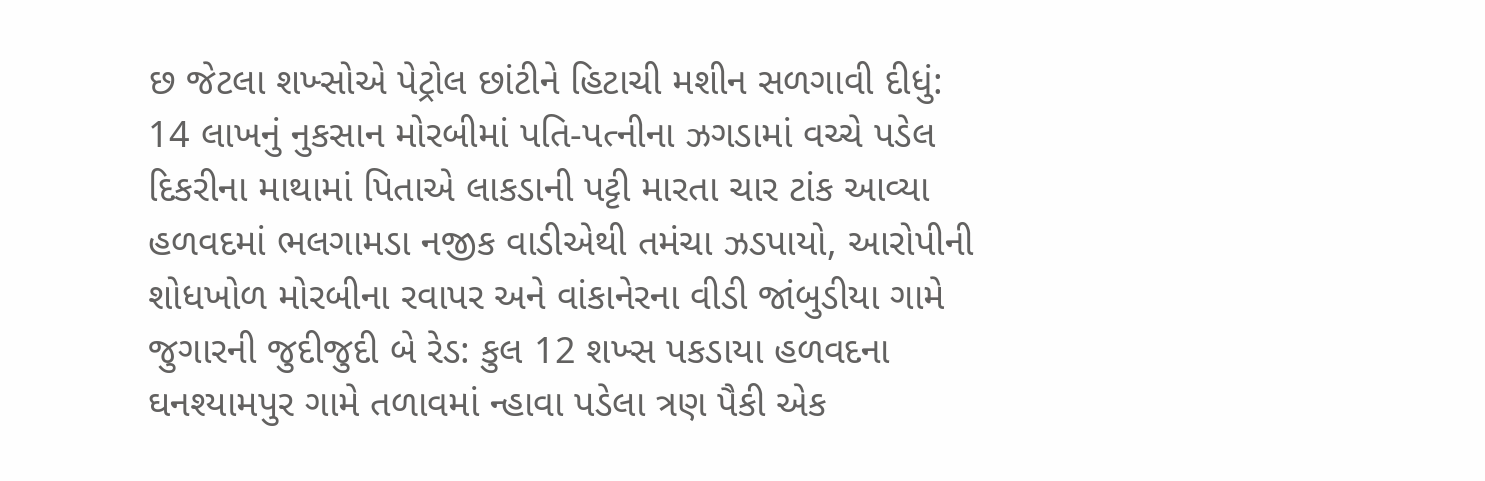છ જેટલા શખ્સોએ પેટ્રોલ છાંટીને હિટાચી મશીન સળગાવી દીધું: 14 લાખનું નુકસાન મોરબીમાં પતિ-પત્નીના ઝગડામાં વચ્ચે પડેલ દિકરીના માથામાં પિતાએ લાકડાની પટ્ટી મારતા ચાર ટાંક આવ્યા હળવદમાં ભલગામડા નજીક વાડીએથી તમંચા ઝડપાયો, આરોપીની શોધખોળ મોરબીના રવાપર અને વાંકાનેરના વીડી જાંબુડીયા ગામે જુગારની જુદીજુદી બે રેડ: કુલ 12 શખ્સ પકડાયા હળવદના ઘનશ્યામપુર ગામે તળાવમાં ન્હાવા પડેલા ત્રણ પૈકી એક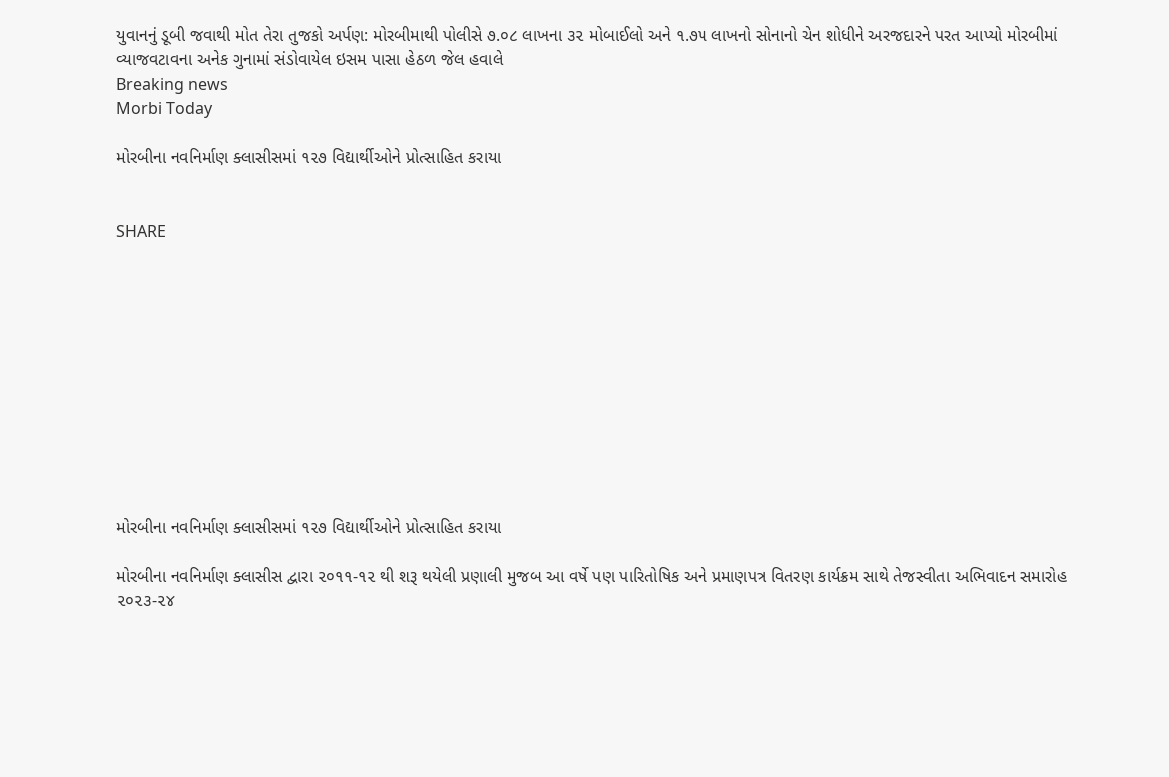યુવાનનું ડૂબી જવાથી મોત તેરા તુજકો અર્પણ: મોરબીમાથી પોલીસે ૭.૦૮ લાખના ૩૨ મોબાઈલો અને ૧.૭૫ લાખનો સોનાનો ચેન શોધીને અરજદારને પરત આપ્યો મોરબીમાં વ્યાજવટાવના અનેક ગુનામાં સંડોવાયેલ ઇસમ પાસા હેઠળ જેલ હવાલે
Breaking news
Morbi Today

મોરબીના નવનિર્માણ ક્લાસીસમાં ૧૨૭ વિદ્યાર્થીઓને પ્રોત્સાહિત કરાયા


SHARE











મોરબીના નવનિર્માણ ક્લાસીસમાં ૧૨૭ વિદ્યાર્થીઓને પ્રોત્સાહિત કરાયા

મોરબીના નવનિર્માણ ક્લાસીસ દ્વારા ૨૦૧૧-૧૨ થી શરૂ થયેલી પ્રણાલી મુજબ આ વર્ષે પણ પારિતોષિક અને પ્રમાણપત્ર વિતરણ કાર્યક્રમ સાથે તેજસ્વીતા અભિવાદન સમારોહ ૨૦૨૩-૨૪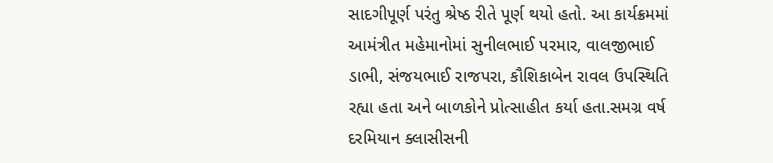સાદગીપૂર્ણ પરંતુ શ્રેષ્ઠ રીતે પૂર્ણ થયો હતો. આ કાર્યક્રમમાં આમંત્રીત મહેમાનોમાં સુનીલભાઈ પરમાર, વાલજીભાઈ ડાભી, સંજયભાઈ રાજપરા, કૌશિકાબેન રાવલ ઉપસ્થિતિ રહ્યા હતા અને બાળકોને પ્રોત્સાહીત કર્યા હતા.સમગ્ર વર્ષ દરમિયાન ક્લાસીસની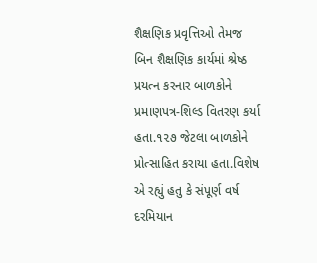શૈક્ષણિક પ્રવૃત્તિઓ તેમજ બિન શૈક્ષણિક કાર્યમાં શ્રેષ્ઠ પ્રયત્ન કરનાર બાળકોને પ્રમાણપત્ર-શિલ્ડ વિતરણ કર્યા હતા.૧૨૭ જેટલા બાળકોને પ્રોત્સાહિત કરાયા હતા.વિશેષ એ રહ્યું હતુ કે સંપૂર્ણ વર્ષ દરમિયાન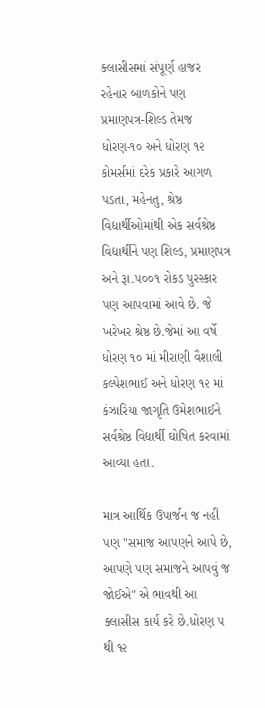ક્લાસીસમાં સંપૂર્ણ હાજર રહેનાર બાળકોને પણ પ્રમાણપત્ર-શિલ્ડ તેમજ ધોરણ-૧૦ અને ધોરણ ૧૨ કોમર્સમાં દરેક પ્રકારે આગળ પડતા, મહેનતુ, શ્રેષ્ઠ વિદ્યાર્થીઓમાંથી એક સર્વશ્રેષ્ઠ વિદ્યાર્થીને પણ શિલ્ડ, પ્રમાણપત્ર અને રૂા.૫૦૦૧ રોકડ પુરસ્કાર પણ આપવામાં આવે છે. જે ખરેખર શ્રેષ્ઠ છે.જેમાં આ વર્ષે ધોરણ ૧૦ માં મીરાણી વૈશાલી કલ્પેશભાઈ અને ધોરણ ૧૨ માં કંઝારિયા જાગૃતિ ઉમેશભાઈને સર્વશ્રેષ્ઠ વિદ્યાર્થી ઘોષિત કરવામાં આવ્યા હતા.

માત્ર આર્થિક ઉપાર્જન જ નહીં પણ "સમાજ આપણને આપે છે, આપણે પણ સમાજને આપવું જ જોઈએ" એ ભાવથી આ ક્લાસીસ કાર્ય કરે છે.ધોરણ ૫ થી ૧૨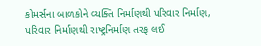કોમર્સના બાળકોને વ્યક્તિ નિર્માણથી પરિવાર નિર્માણ, પરિવાર નિર્માણથી રાષ્ટ્રનિર્માણ તરફ લઈ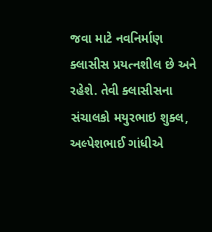જવા માટે નવનિર્માણ ક્લાસીસ પ્રયત્નશીલ છે અને રહેશે. તેવી ક્લાસીસના સંચાલકો મયુરભાઇ શુક્લ, અલ્પેશભાઈ ગાંધીએ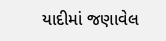યાદીમાં જણાવેલ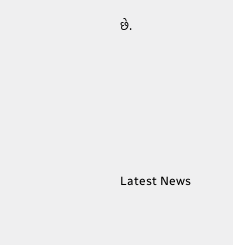છે.






Latest News